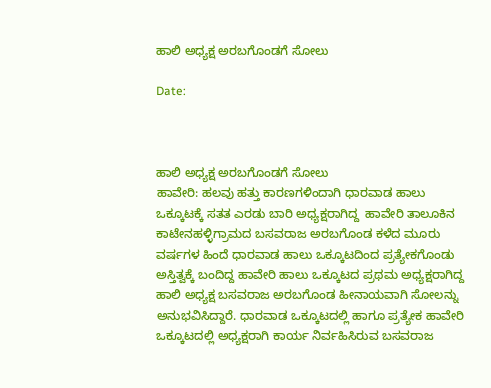ಹಾಲಿ ಅಧ್ಯಕ್ಷ ಅರಬಗೊಂಡಗೆ ಸೋಲು

Date:



ಹಾಲಿ ಅಧ್ಯಕ್ಷ ಅರಬಗೊಂಡಗೆ ಸೋಲು
ಹಾವೇರಿ: ಹಲವು ಹತ್ತು ಕಾರಣಗಳಿಂದಾಗಿ ಧಾರವಾಡ ಹಾಲು ಒಕ್ಕೂಟಕ್ಕೆ ಸತತ ಎರಡು ಬಾರಿ ಅಧ್ಯಕ್ಷರಾಗಿದ್ದ  ಹಾವೇರಿ ತಾಲೂಕಿನ ಕಾಟೇನಹಳ್ಳಿಗ್ರಾಮದ ಬಸವರಾಜ ಅರಬಗೊಂಡ ಕಳೆದ ಮೂರು ವರ್ಷಗಳ ಹಿಂದೆ ಧಾರವಾಡ ಹಾಲು ಒಕ್ಕೂಟದಿಂದ ಪ್ರತ್ಯೇಕಗೊಂಡು ಅಸ್ತಿತ್ವಕ್ಕೆ ಬಂದಿದ್ದ ಹಾವೇರಿ ಹಾಲು ಒಕ್ಕೂಟದ ಪ್ರಥಮ ಅಧ್ಯಕ್ಷರಾಗಿದ್ದ ಹಾಲಿ ಅಧ್ಯಕ್ಷ ಬಸವರಾಜ ಅರಬಗೊಂಡ ಹೀನಾಯವಾಗಿ ಸೋಲನ್ನು ಅನುಭವಿಸಿದ್ದಾರೆ. ಧಾರವಾಡ ಒಕ್ಕೂಟದಲ್ಲಿ ಹಾಗೂ ಪ್ರತ್ಯೇಕ ಹಾವೇರಿ ಒಕ್ಕೂಟದಲ್ಲಿ ಅಧ್ಯಕ್ಷರಾಗಿ ಕಾರ್ಯ ನಿರ್ವಹಿಸಿರುವ ಬಸವರಾಜ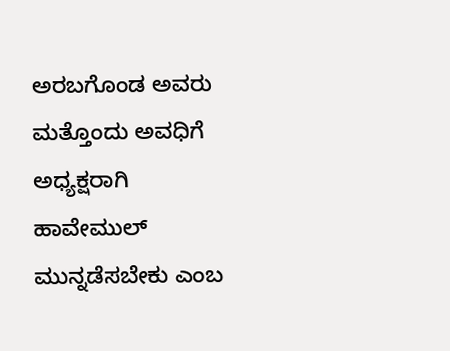ಅರಬಗೊಂಡ ಅವರು ಮತ್ತೊಂದು ಅವಧಿಗೆ ಅಧ್ಯಕ್ಷರಾಗಿ ಹಾವೇಮುಲ್ ಮುನ್ನಡೆಸಬೇಕು ಎಂಬ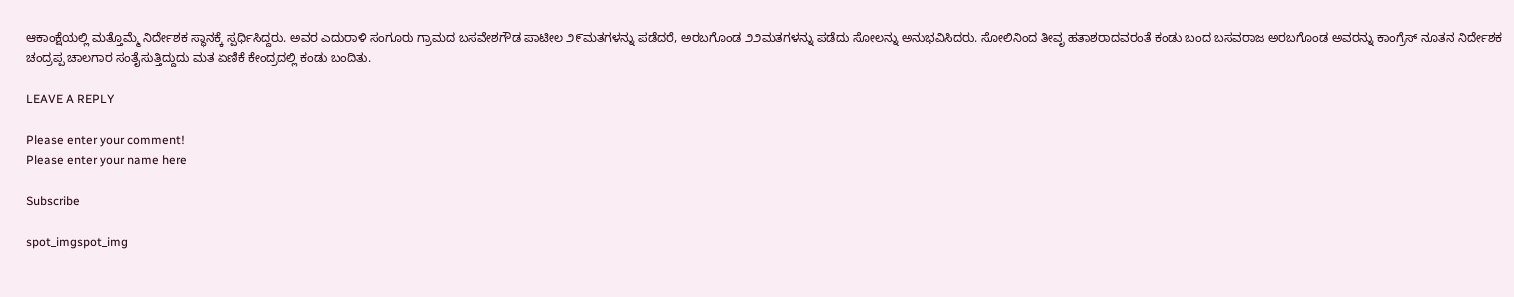ಆಕಾಂಕ್ಷೆಯಲ್ಲಿ ಮತ್ತೊಮ್ಮೆ ನಿರ್ದೇಶಕ ಸ್ಥಾನಕ್ಕೆ ಸ್ಪರ್ಧಿಸಿದ್ದರು. ಅವರ ಎದುರಾಳಿ ಸಂಗೂರು ಗ್ರಾಮದ ಬಸವೇಶಗೌಡ ಪಾಟೀಲ ೨೯ಮತಗಳನ್ನು ಪಡೆದರೆ, ಅರಬಗೊಂಡ ೨೨ಮತಗಳನ್ನು ಪಡೆದು ಸೋಲನ್ನು ಅನುಭವಿಸಿದರು. ಸೋಲಿನಿಂದ ತೀವೃ ಹತಾಶರಾದವರಂತೆ ಕಂಡು ಬಂದ ಬಸವರಾಜ ಅರಬಗೊಂಡ ಅವರನ್ನು ಕಾಂಗ್ರೆಸ್ ನೂತನ ನಿರ್ದೇಶಕ ಚಂದ್ರಪ್ಪ ಚಾಲಗಾರ ಸಂತೈಸುತ್ತಿದ್ದುದು ಮತ ಏಣಿಕೆ ಕೇಂದ್ರದಲ್ಲಿ ಕಂಡು ಬಂದಿತು.

LEAVE A REPLY

Please enter your comment!
Please enter your name here

Subscribe

spot_imgspot_img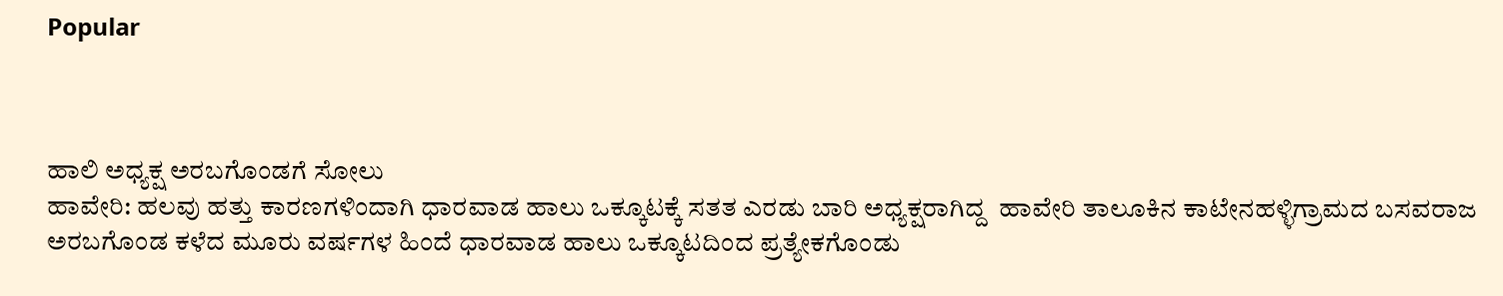Popular



ಹಾಲಿ ಅಧ್ಯಕ್ಷ ಅರಬಗೊಂಡಗೆ ಸೋಲು
ಹಾವೇರಿ: ಹಲವು ಹತ್ತು ಕಾರಣಗಳಿಂದಾಗಿ ಧಾರವಾಡ ಹಾಲು ಒಕ್ಕೂಟಕ್ಕೆ ಸತತ ಎರಡು ಬಾರಿ ಅಧ್ಯಕ್ಷರಾಗಿದ್ದ  ಹಾವೇರಿ ತಾಲೂಕಿನ ಕಾಟೇನಹಳ್ಳಿಗ್ರಾಮದ ಬಸವರಾಜ ಅರಬಗೊಂಡ ಕಳೆದ ಮೂರು ವರ್ಷಗಳ ಹಿಂದೆ ಧಾರವಾಡ ಹಾಲು ಒಕ್ಕೂಟದಿಂದ ಪ್ರತ್ಯೇಕಗೊಂಡು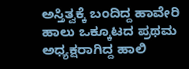ಅಸ್ತಿತ್ವಕ್ಕೆ ಬಂದಿದ್ದ ಹಾವೇರಿ ಹಾಲು ಒಕ್ಕೂಟದ ಪ್ರಥಮ ಅಧ್ಯಕ್ಷರಾಗಿದ್ದ ಹಾಲಿ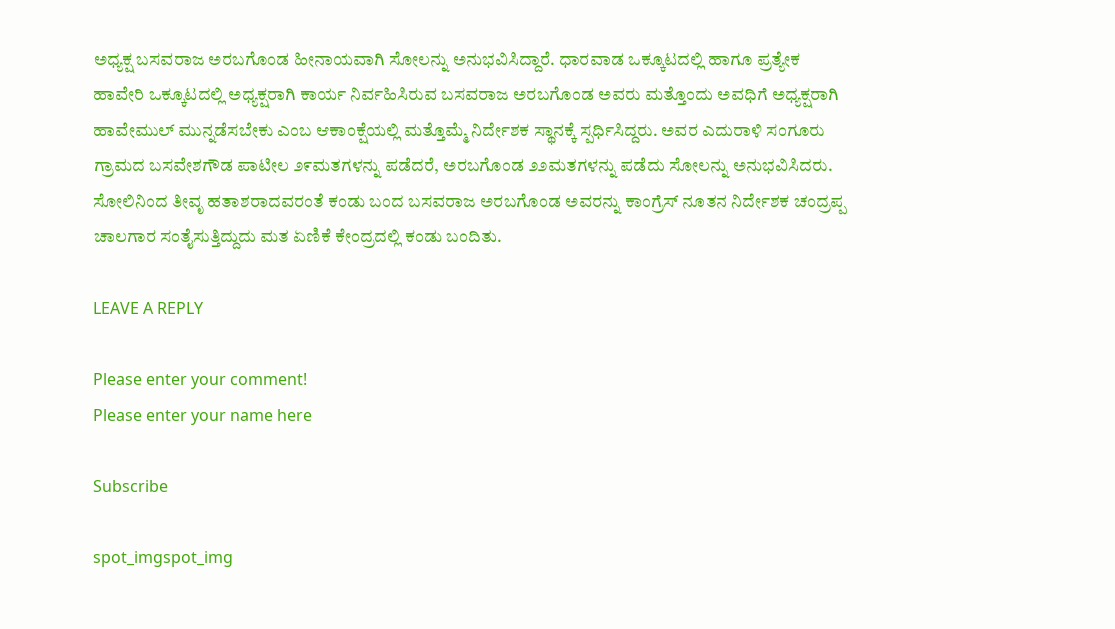ಅಧ್ಯಕ್ಷ ಬಸವರಾಜ ಅರಬಗೊಂಡ ಹೀನಾಯವಾಗಿ ಸೋಲನ್ನು ಅನುಭವಿಸಿದ್ದಾರೆ. ಧಾರವಾಡ ಒಕ್ಕೂಟದಲ್ಲಿ ಹಾಗೂ ಪ್ರತ್ಯೇಕ ಹಾವೇರಿ ಒಕ್ಕೂಟದಲ್ಲಿ ಅಧ್ಯಕ್ಷರಾಗಿ ಕಾರ್ಯ ನಿರ್ವಹಿಸಿರುವ ಬಸವರಾಜ ಅರಬಗೊಂಡ ಅವರು ಮತ್ತೊಂದು ಅವಧಿಗೆ ಅಧ್ಯಕ್ಷರಾಗಿ ಹಾವೇಮುಲ್ ಮುನ್ನಡೆಸಬೇಕು ಎಂಬ ಆಕಾಂಕ್ಷೆಯಲ್ಲಿ ಮತ್ತೊಮ್ಮೆ ನಿರ್ದೇಶಕ ಸ್ಥಾನಕ್ಕೆ ಸ್ಪರ್ಧಿಸಿದ್ದರು. ಅವರ ಎದುರಾಳಿ ಸಂಗೂರು ಗ್ರಾಮದ ಬಸವೇಶಗೌಡ ಪಾಟೀಲ ೨೯ಮತಗಳನ್ನು ಪಡೆದರೆ, ಅರಬಗೊಂಡ ೨೨ಮತಗಳನ್ನು ಪಡೆದು ಸೋಲನ್ನು ಅನುಭವಿಸಿದರು. ಸೋಲಿನಿಂದ ತೀವೃ ಹತಾಶರಾದವರಂತೆ ಕಂಡು ಬಂದ ಬಸವರಾಜ ಅರಬಗೊಂಡ ಅವರನ್ನು ಕಾಂಗ್ರೆಸ್ ನೂತನ ನಿರ್ದೇಶಕ ಚಂದ್ರಪ್ಪ ಚಾಲಗಾರ ಸಂತೈಸುತ್ತಿದ್ದುದು ಮತ ಏಣಿಕೆ ಕೇಂದ್ರದಲ್ಲಿ ಕಂಡು ಬಂದಿತು.

LEAVE A REPLY

Please enter your comment!
Please enter your name here

Subscribe

spot_imgspot_img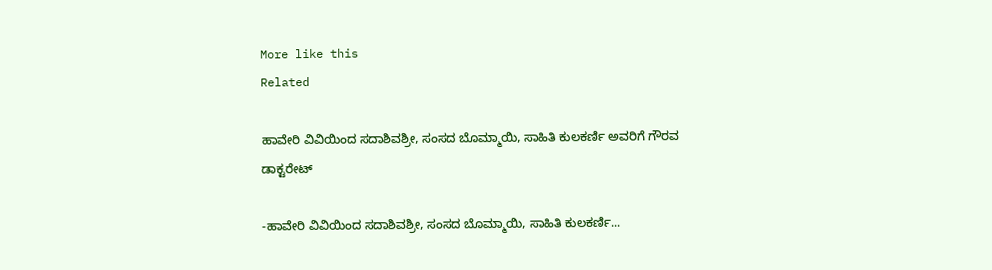More like this
Related

ಹಾವೇರಿ ವಿವಿಯಿಂದ ಸದಾಶಿವಶ್ರೀ, ಸಂಸದ ಬೊಮ್ಮಾಯಿ, ಸಾಹಿತಿ ಕುಲಕರ್ಣಿ ಅವರಿಗೆ ಗೌರವ ಡಾಕ್ಟರೇಟ್

-ಹಾವೇರಿ ವಿವಿಯಿಂದ ಸದಾಶಿವಶ್ರೀ, ಸಂಸದ ಬೊಮ್ಮಾಯಿ, ಸಾಹಿತಿ ಕುಲಕರ್ಣಿ...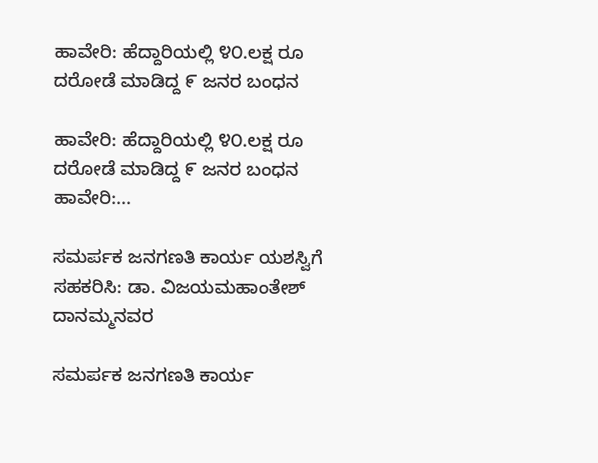ಹಾವೇರಿ: ಹೆದ್ದಾರಿಯಲ್ಲಿ ೪೦.ಲಕ್ಷ ರೂ ದರೋಡೆ ಮಾಡಿದ್ದ ೯ ಜನರ ಬಂಧನ

ಹಾವೇರಿ: ಹೆದ್ದಾರಿಯಲ್ಲಿ ೪೦.ಲಕ್ಷ ರೂ ದರೋಡೆ ಮಾಡಿದ್ದ ೯ ಜನರ ಬಂಧನ ಹಾವೇರಿ:...

ಸಮರ್ಪಕ ಜನಗಣತಿ ಕಾರ್ಯ ಯಶಸ್ವಿಗೆ ಸಹಕರಿಸಿ: ಡಾ. ವಿಜಯಮಹಾಂತೇಶ್ ದಾನಮ್ಮನವರ

ಸಮರ್ಪಕ ಜನಗಣತಿ ಕಾರ್ಯ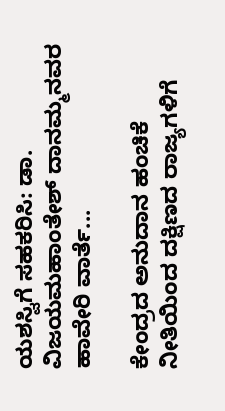ಯಶಸ್ವಿಗೆ ಸಹಕರಿಸಿ: ಡಾ. ವಿಜಯಮಹಾಂತೇಶ್ ದಾನಮ್ಮನವರ ಹಾವೇರಿ ವಾರ್ತೆ...

ಕೇಂದ್ರದ ಅನುದಾನ ಹಂಚಿಕೆ ನೀತಿಯಿಂದ ದಕ್ಷಿಣದ ರಾಜ್ಯಗಳಿಗೆ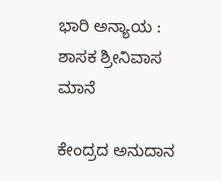ಭಾರಿ ಅನ್ಯಾಯ : ಶಾಸಕ ಶ್ರೀನಿವಾಸ ಮಾನೆ

ಕೇಂದ್ರದ ಅನುದಾನ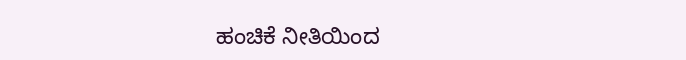ಹಂಚಿಕೆ ನೀತಿಯಿಂದ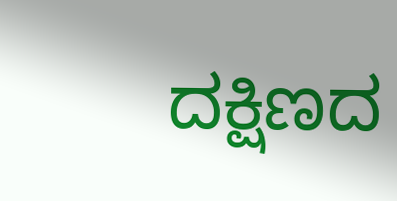ದಕ್ಷಿಣದ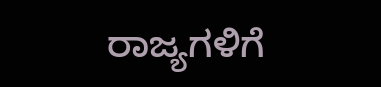ರಾಜ್ಯಗಳಿಗೆ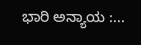ಭಾರಿ ಅನ್ಯಾಯ :...